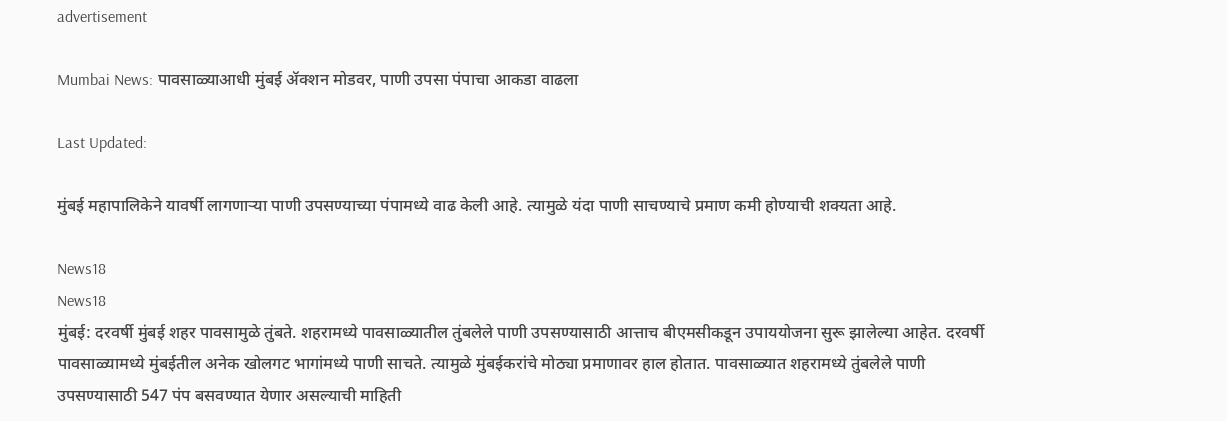advertisement

Mumbai News: पावसाळ्याआधी मुंबई ॲक्शन मोडवर, पाणी उपसा पंपाचा आकडा वाढला

Last Updated:

मुंबई महापालिकेने यावर्षी लागणाऱ्या पाणी उपसण्याच्या पंपामध्ये वाढ केली आहे. त्यामुळे यंदा पाणी साचण्याचे प्रमाण कमी होण्याची शक्यता आहे.

News18
News18
मुंबई: दरवर्षी मुंबई शहर पावसामुळे तुंबते. शहरामध्ये पावसाळ्यातील तुंबलेले पाणी उपसण्यासाठी आत्ताच बीएमसीकडून उपाययोजना सुरू झालेल्या आहेत. दरवर्षी पावसाळ्यामध्ये मुंबईतील अनेक खोलगट भागांमध्ये पाणी साचते. त्यामुळे मुंबईकरांचे मोठ्या प्रमाणावर हाल होतात. पावसाळ्यात शहरामध्ये तुंबलेले पाणी उपसण्यासाठी 547 पंप बसवण्यात येणार असल्याची माहिती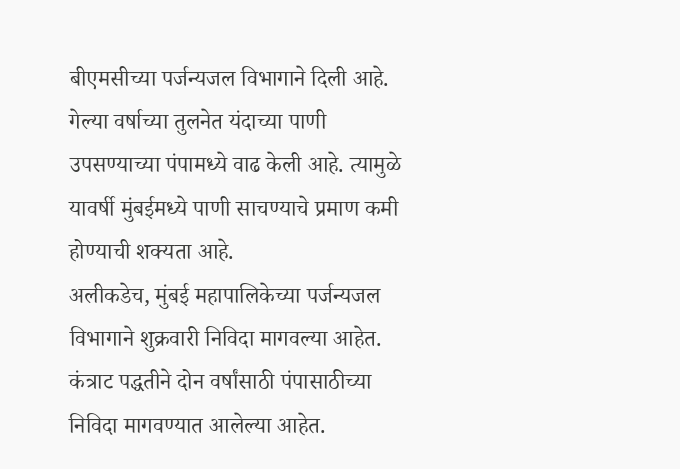बीएमसीच्या पर्जन्यजल विभागाने दिली आहे. गेल्या वर्षाच्या तुलनेत यंदाच्या पाणी उपसण्याच्या पंपामध्ये वाढ केली आहे. त्यामुळे यावर्षी मुंबईमध्ये पाणी साचण्याचे प्रमाण कमी होण्याची शक्यता आहे.
अलीकडेच, मुंबई महापालिकेच्या पर्जन्यजल विभागाने शुक्रवारी निविदा मागवल्या आहेत. कंत्राट पद्धतीने दोन वर्षांसाठी पंपासाठीच्या निविदा मागवण्यात आलेल्या आहेत.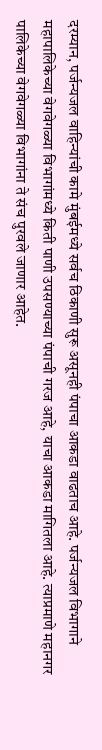दरम्यान, पर्जन्यजल वाहिन्यांची कामे मुंबईमध्ये सर्वच ठिकाणी सुरू असूनही पंपाचा आकडा वाढताच आहे. पर्जन्यजल विभागाने महापालिकेच्या वेगवेगळ्या विभागांमध्ये किती पाणी उपसण्याच्या पंपाची गरज आहे, याचा आकडा मागितला आहे. त्याप्रमाणे महानगर पालिकेच्या वेगवेगळ्या विभागांना ते संच पुरवले जाणार आहेत.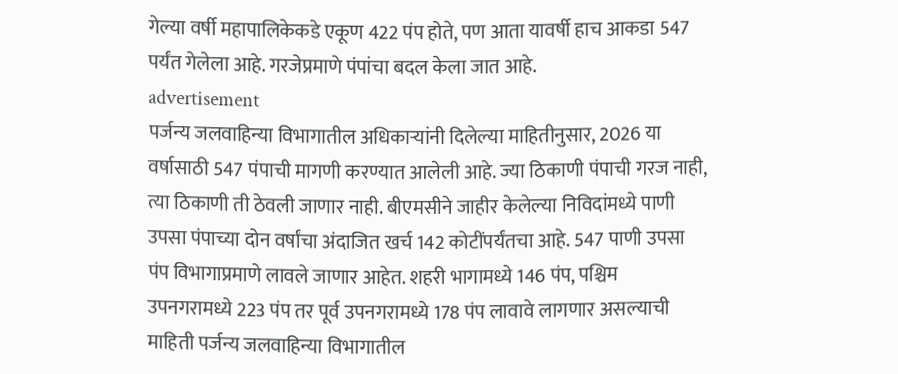गेल्या वर्षी महापालिकेकडे एकूण 422 पंप होते, पण आता यावर्षी हाच आकडा 547 पर्यंत गेलेला आहे. गरजेप्रमाणे पंपांचा बदल केला जात आहे.
advertisement
पर्जन्य जलवाहिन्या विभागातील अधिकार्‍यांनी दिलेल्या माहितीनुसार, 2026 या वर्षासाठी 547 पंपाची मागणी करण्यात आलेली आहे. ज्या ठिकाणी पंपाची गरज नाही, त्या ठिकाणी ती ठेवली जाणार नाही. बीएमसीने जाहीर केलेल्या निविदांमध्ये पाणी उपसा पंपाच्या दोन वर्षांचा अंदाजित खर्च 142 कोटींपर्यंतचा आहे. 547 पाणी उपसा पंप विभागाप्रमाणे लावले जाणार आहेत. शहरी भागामध्ये 146 पंप, पश्चिम उपनगरामध्ये 223 पंप तर पूर्व उपनगरामध्ये 178 पंप लावावे लागणार असल्याची माहिती पर्जन्य जलवाहिन्या विभागातील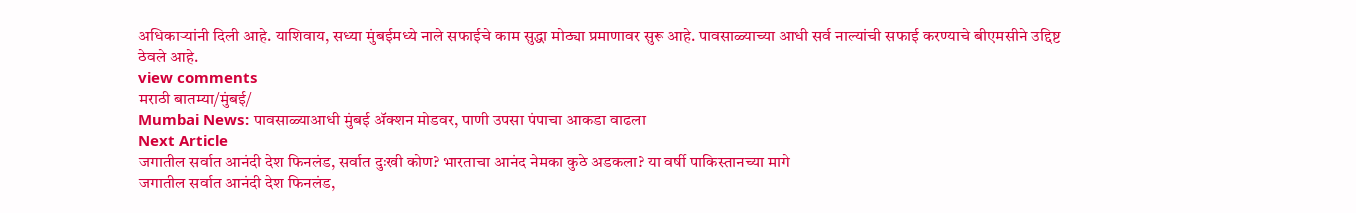अधिकार्‍यांनी दिली आहे. याशिवाय, सध्या मुंबईमध्ये नाले सफाईचे काम सुद्धा मोठ्या प्रमाणावर सुरू आहे. पावसाळ्याच्या आधी सर्व नाल्यांची सफाई करण्याचे बीएमसीने उद्दिष्ट ठेवले आहे.
view comments
मराठी बातम्या/मुंबई/
Mumbai News: पावसाळ्याआधी मुंबई ॲक्शन मोडवर, पाणी उपसा पंपाचा आकडा वाढला
Next Article
जगातील सर्वात आनंदी देश फिनलंड, सर्वात दुःखी कोण? भारताचा आनंद नेमका कुठे अडकला? या वर्षी पाकिस्तानच्या मागे
जगातील सर्वात आनंदी देश फिनलंड,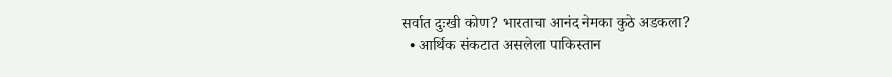सर्वात दुःखी कोण? भारताचा आनंद नेमका कुठे अडकला?
  • आर्थिक संकटात असलेला पाकिस्तान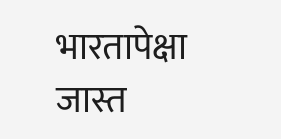भारतापेक्षा जास्त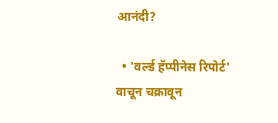आनंदी?

  • 'वर्ल्ड हॅप्पीनेस रिपोर्ट' वाचून चक्रावून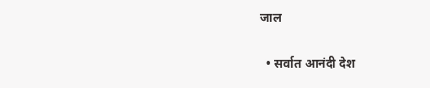जाल

  • सर्वात आनंदी देश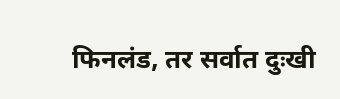फिनलंड, तर सर्वात दुःखी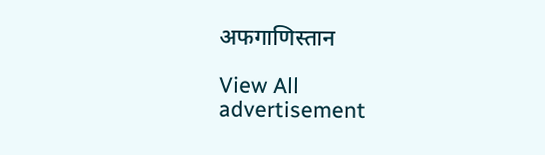अफगाणिस्तान

View All
advertisement